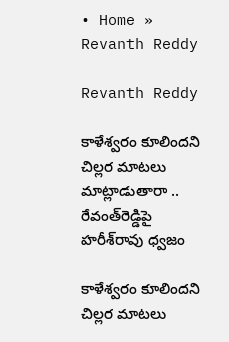• Home » Revanth Reddy

Revanth Reddy

కాళేశ్వరం కూలిందని చిల్లర మాటలు మాట్లాడుతారా .. రేవంత్‌రెడ్డిపై హరీశ్‌రావు ధ్వజం

కాళేశ్వరం కూలిందని చిల్లర మాటలు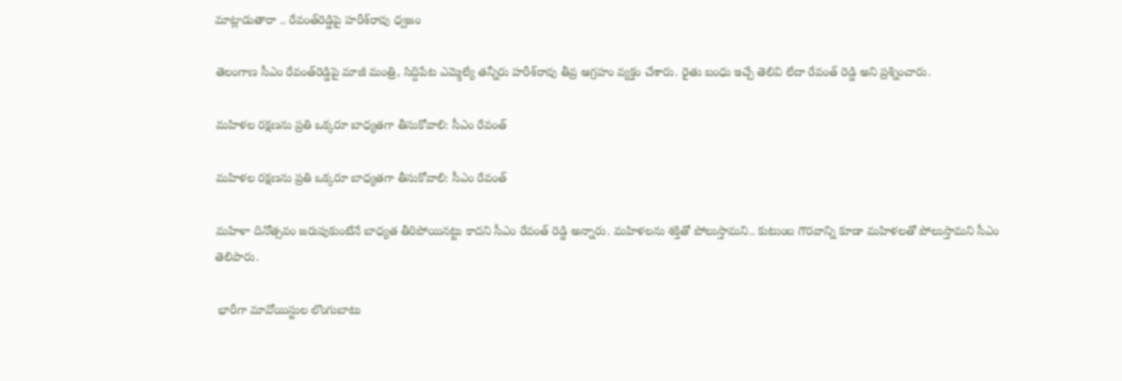మాట్లాడుతారా .. రేవంత్‌రెడ్డిపై హరీశ్‌రావు ధ్వజం

తెలంగాణ సీఎం రేవంత్‌రెడ్డిపై మాజీ మంత్రి, సిద్దిపేట ఎమ్మెల్యే తన్నీరు హరీశ్‌రావు తీవ్ర ఆగ్రహం వ్యక్తం చేశారు. రైతు బంధు ఇచ్చే తెలివి లేదా రేవంత్ రెడ్డి అని ప్రశ్నించారు.

మహిళల రక్షణను ప్రతి ఒక్కరూ బాధ్యతగా తీసుకోవాలి: సీఎం రేవంత్

మహిళల రక్షణను ప్రతి ఒక్కరూ బాధ్యతగా తీసుకోవాలి: సీఎం రేవంత్

మహిళా దినోత్సవం జరుపుకుంటేనే బాధ్యత తీరిపోయినట్టు కాదని సీఎం రేవంత్ రెడ్డి అన్నారు. మహిళలను శక్తితో పోలుస్తామని.. కుటుంబ గౌరవాన్ని కూడా మహిళలతో పోలుస్తామని సీఎం తెలిపారు.

 భారీగా మావోయిస్టుల లొంగుబాటు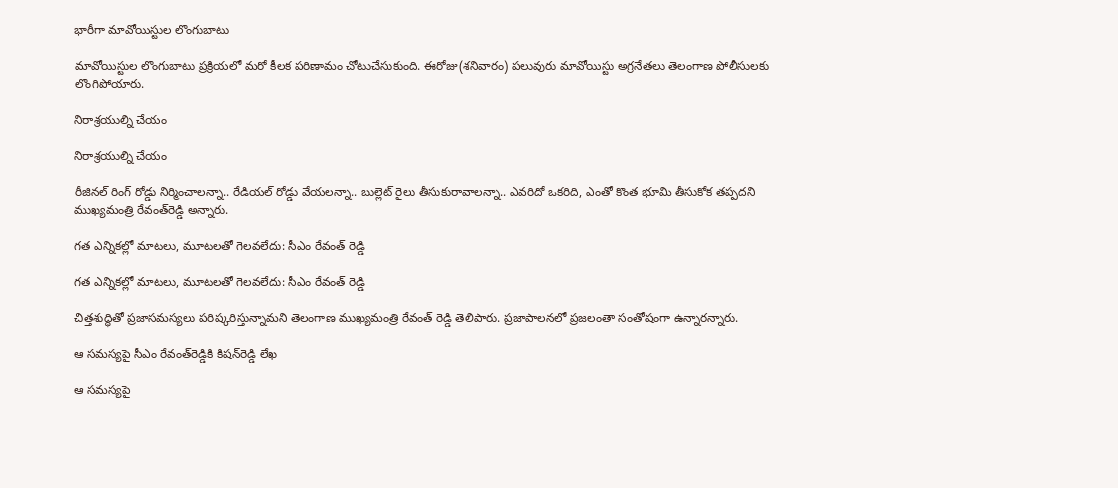భారీగా మావోయిస్టుల లొంగుబాటు

మావోయిస్టుల లొంగుబాటు ప్రక్రియలో మరో కీలక పరిణామం చోటుచేసుకుంది. ఈరోజు(శనివారం) పలువురు మావోయిస్టు అగ్రనేతలు తెలంగాణ పోలీసులకు లొంగిపోయారు.

నిరాశ్రయుల్ని చేయం

నిరాశ్రయుల్ని చేయం

రీజినల్‌ రింగ్‌ రోడ్డు నిర్మించాలన్నా.. రేడియల్‌ రోడ్డు వేయలన్నా.. బుల్లెట్‌ రైలు తీసుకురావాలన్నా.. ఎవరిదో ఒకరిది, ఎంతో కొంత భూమి తీసుకోక తప్పదని ముఖ్యమంత్రి రేవంత్‌రెడ్డి అన్నారు.

గత ఎన్నికల్లో మాటలు, మూటలతో గెలవలేదు: సీఎం రేవంత్ రెడ్డి

గత ఎన్నికల్లో మాటలు, మూటలతో గెలవలేదు: సీఎం రేవంత్ రెడ్డి

చిత్తశుద్ధితో ప్రజాసమస్యలు పరిష్కరిస్తున్నామని తెలంగాణ ముఖ్యమంత్రి రేవంత్‌ రెడ్డి తెలిపారు. ప్రజాపాలనలో ప్రజలంతా సంతోషంగా ఉన్నారన్నారు.

ఆ సమస్యపై సీఎం రేవంత్‌‌రెడ్డికి కిషన్‌రెడ్డి లేఖ

ఆ సమస్యపై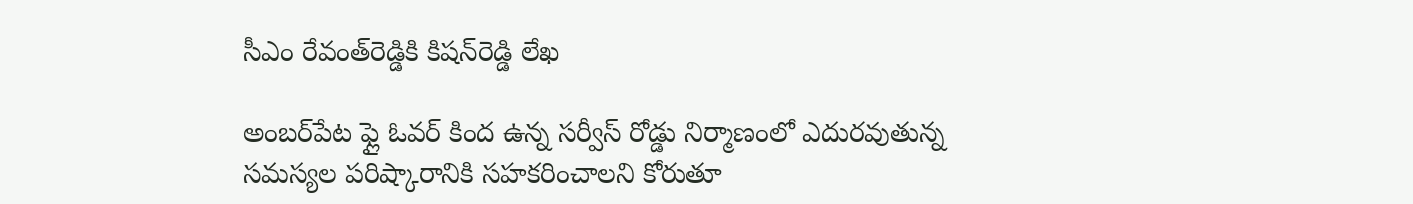సీఎం రేవంత్‌‌రెడ్డికి కిషన్‌రెడ్డి లేఖ

అంబర్‌పేట ఫ్లై ఓవర్ కింద ఉన్న సర్వీస్ రోడ్డు నిర్మాణంలో ఎదురవుతున్న సమస్యల పరిష్కారానికి సహకరించాలని కోరుతూ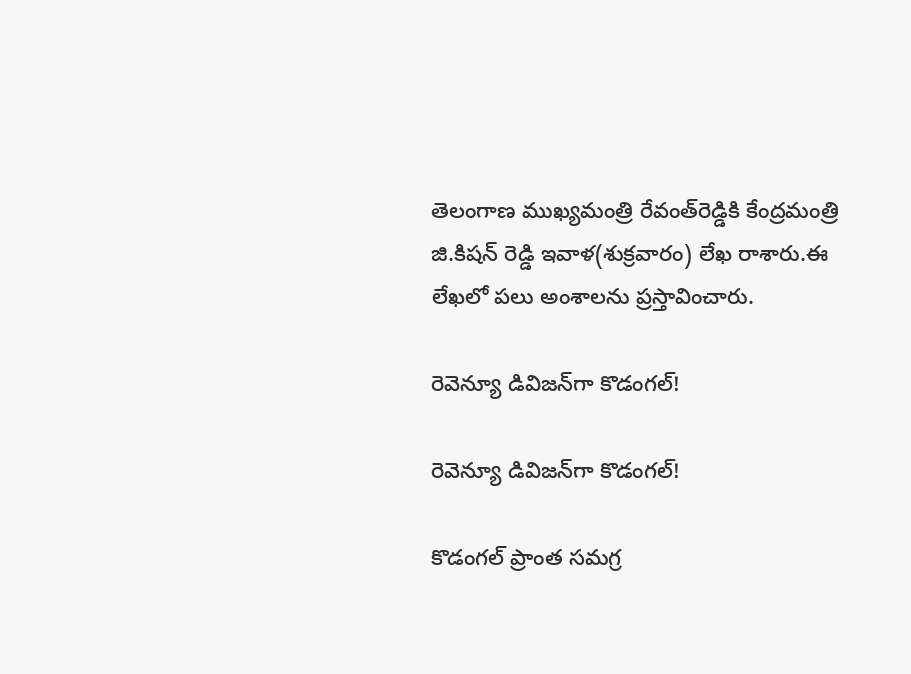తెలంగాణ ముఖ్యమంత్రి రేవంత్‌రెడ్డికి కేంద్రమంత్రి జి.కిషన్ రెడ్డి ఇవాళ(శుక్రవారం) లేఖ రాశారు.ఈ లేఖలో పలు అంశాలను ప్రస్తావించారు.

రెవెన్యూ డివిజన్‌గా కొడంగల్‌!

రెవెన్యూ డివిజన్‌గా కొడంగల్‌!

కొడంగల్‌ ప్రాంత సమగ్ర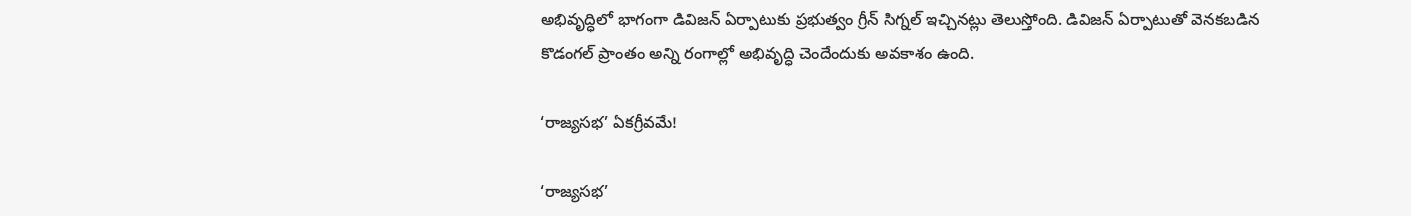అభివృద్ధిలో భాగంగా డివిజన్‌ ఏర్పాటుకు ప్రభుత్వం గ్రీన్‌ సిగ్నల్‌ ఇచ్చినట్లు తెలుస్తోంది. డివిజన్‌ ఏర్పాటుతో వెనకబడిన కొడంగల్‌ ప్రాంతం అన్ని రంగాల్లో అభివృద్ధి చెందేందుకు అవకాశం ఉంది.

‘రాజ్యసభ’ ఏకగ్రీవమే!

‘రాజ్యసభ’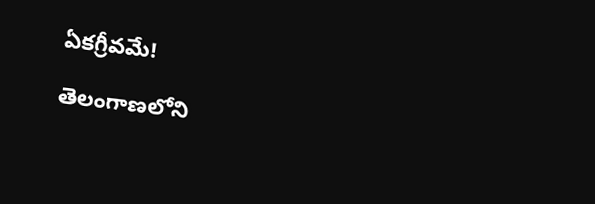ఏకగ్రీవమే!

తెలంగాణలోని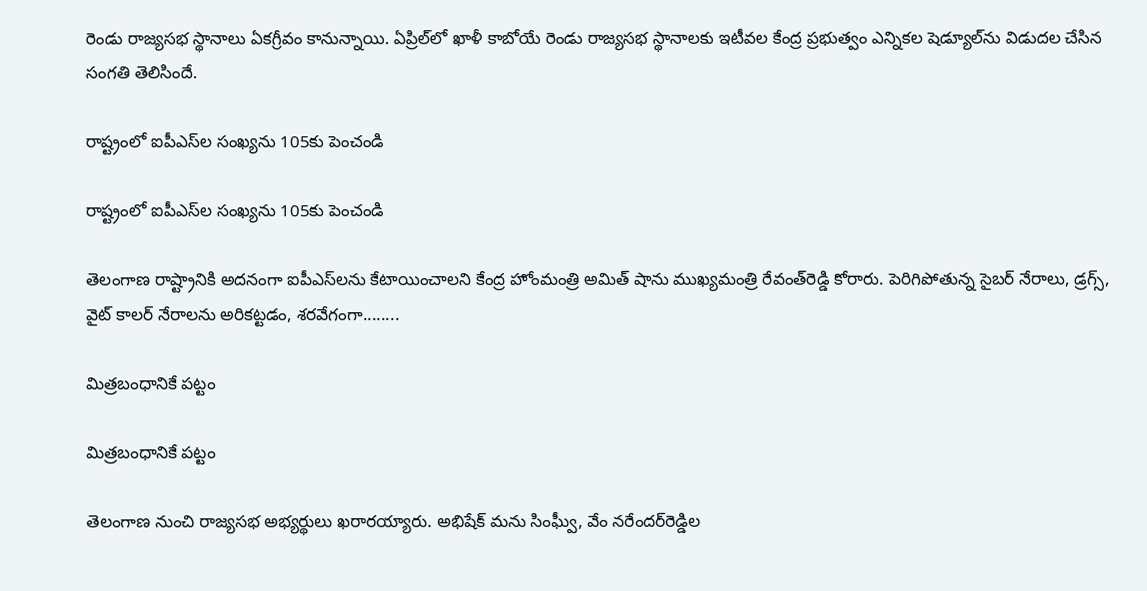రెండు రాజ్యసభ స్థానాలు ఏకగ్రీవం కానున్నాయి. ఏప్రిల్‌లో ఖాళీ కాబోయే రెండు రాజ్యసభ స్థానాలకు ఇటీవల కేంద్ర ప్రభుత్వం ఎన్నికల షెడ్యూల్‌ను విడుదల చేసిన సంగతి తెలిసిందే.

రాష్ట్రంలో ఐపీఎస్‌ల సంఖ్యను 105కు పెంచండి

రాష్ట్రంలో ఐపీఎస్‌ల సంఖ్యను 105కు పెంచండి

తెలంగాణ రాష్ట్రానికి అదనంగా ఐపీఎస్‌లను కేటాయించాలని కేంద్ర హోంమంత్రి అమిత్‌ షాను ముఖ్యమంత్రి రేవంత్‌రెడ్డి కోరారు. పెరిగిపోతున్న సైబర్‌ నేరాలు, డ్రగ్స్‌, వైట్‌ కాలర్‌ నేరాలను అరికట్టడం, శరవేగంగా........

మిత్రబంధానికే పట్టం

మిత్రబంధానికే పట్టం

తెలంగాణ నుంచి రాజ్యసభ అభ్యర్థులు ఖరారయ్యారు. అభిషేక్‌ మను సింఘ్వీ, వేం నరేందర్‌రెడ్డిల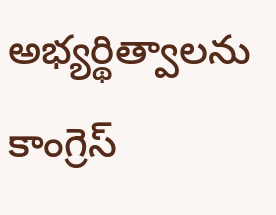అభ్యర్థిత్వాలను కాంగ్రెస్‌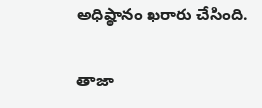అధిష్ఠానం ఖరారు చేసింది.

తాజా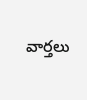వార్తలు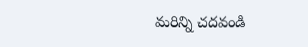మరిన్ని చదవండి